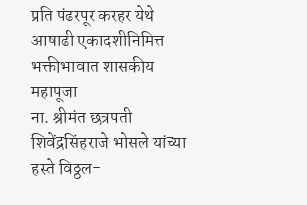प्रति पंढरपूर करहर येथे
आषाढी एकादशीनिमित्त
भक्तीभावात शासकीय महापूजा
ना. श्रीमंत छत्रपती शिवेंद्रसिंहराजे भोसले यांच्या हस्ते विठ्ठल-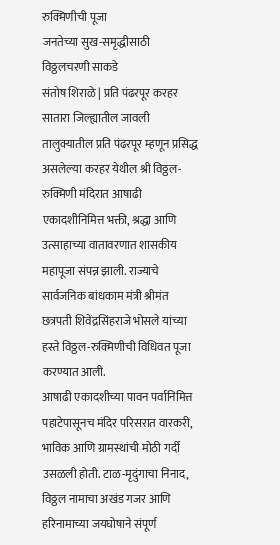रुक्मिणीची पूजा
जनतेच्या सुख-समृद्धीसाठी विठ्ठलचरणी साकडे
संतोष शिराळे | प्रति पंढरपूर करहर
सातारा जिल्ह्यातील जावली तालुक्यातील प्रति पंढरपूर म्हणून प्रसिद्ध असलेल्या करहर येथील श्री विठ्ठल-रुक्मिणी मंदिरात आषाढी एकादशीनिमित्त भक्ती, श्रद्धा आणि उत्साहाच्या वातावरणात शासकीय महापूजा संपन्न झाली. राज्याचे सार्वजनिक बांधकाम मंत्री श्रीमंत छत्रपती शिवेंद्रसिंहराजे भोसले यांच्या हस्ते विठ्ठल-रुक्मिणीची विधिवत पूजा करण्यात आली.
आषाढी एकादशीच्या पावन पर्वानिमित्त पहाटेपासूनच मंदिर परिसरात वारकरी, भाविक आणि ग्रामस्थांची मोठी गर्दी उसळली होती. टाळ-मृदुंगाचा निनाद, विठ्ठल नामाचा अखंड गजर आणि हरिनामाच्या जयघोषाने संपूर्ण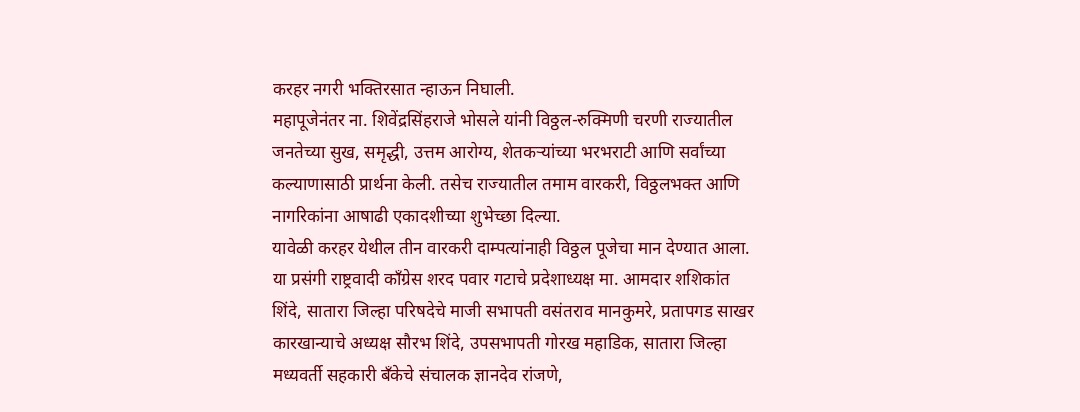करहर नगरी भक्तिरसात न्हाऊन निघाली.
महापूजेनंतर ना. शिवेंद्रसिंहराजे भोसले यांनी विठ्ठल-रुक्मिणी चरणी राज्यातील जनतेच्या सुख, समृद्धी, उत्तम आरोग्य, शेतकऱ्यांच्या भरभराटी आणि सर्वांच्या कल्याणासाठी प्रार्थना केली. तसेच राज्यातील तमाम वारकरी, विठ्ठलभक्त आणि नागरिकांना आषाढी एकादशीच्या शुभेच्छा दिल्या.
यावेळी करहर येथील तीन वारकरी दाम्पत्यांनाही विठ्ठल पूजेचा मान देण्यात आला. या प्रसंगी राष्ट्रवादी काँग्रेस शरद पवार गटाचे प्रदेशाध्यक्ष मा. आमदार शशिकांत शिंदे, सातारा जिल्हा परिषदेचे माजी सभापती वसंतराव मानकुमरे, प्रतापगड साखर कारखान्याचे अध्यक्ष सौरभ शिंदे, उपसभापती गोरख महाडिक, सातारा जिल्हा मध्यवर्ती सहकारी बँकेचे संचालक ज्ञानदेव रांजणे,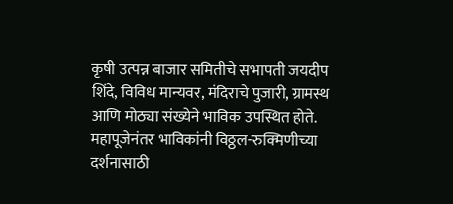कृषी उत्पन्न बाजार समितीचे सभापती जयदीप शिंदे, विविध मान्यवर, मंदिराचे पुजारी, ग्रामस्थ आणि मोठ्या संख्येने भाविक उपस्थित होते.
महापूजेनंतर भाविकांनी विठ्ठल-रुक्मिणीच्या दर्शनासाठी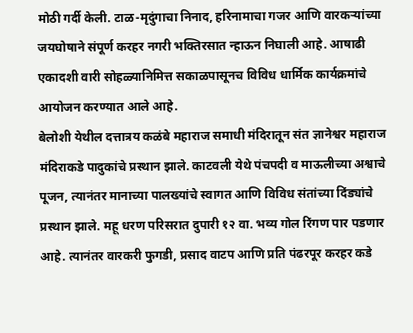मोठी गर्दी केली. टाळ-मृदुंगाचा निनाद, हरिनामाचा गजर आणि वारकऱ्यांच्या जयघोषाने संपूर्ण करहर नगरी भक्तिरसात न्हाऊन निघाली आहे. आषाढी एकादशी वारी सोहळ्यानिमित्त सकाळपासूनच विविध धार्मिक कार्यक्रमांचे आयोजन करण्यात आले आहे.
बेलोशी येथील दत्तात्रय कळंबे महाराज समाधी मंदिरातून संत ज्ञानेश्वर महाराज मंदिराकडे पादुकांचे प्रस्थान झाले. काटवली येथे पंचपदी व माऊलीच्या अश्वाचे पूजन, त्यानंतर मानाच्या पालख्यांचे स्वागत आणि विविध संतांच्या दिंड्यांचे प्रस्थान झाले. महू धरण परिसरात दुपारी १२ वा. भव्य गोल रिंगण पार पडणार आहे. त्यानंतर वारकरी फुगडी, प्रसाद वाटप आणि प्रति पंढरपूर करहर कडे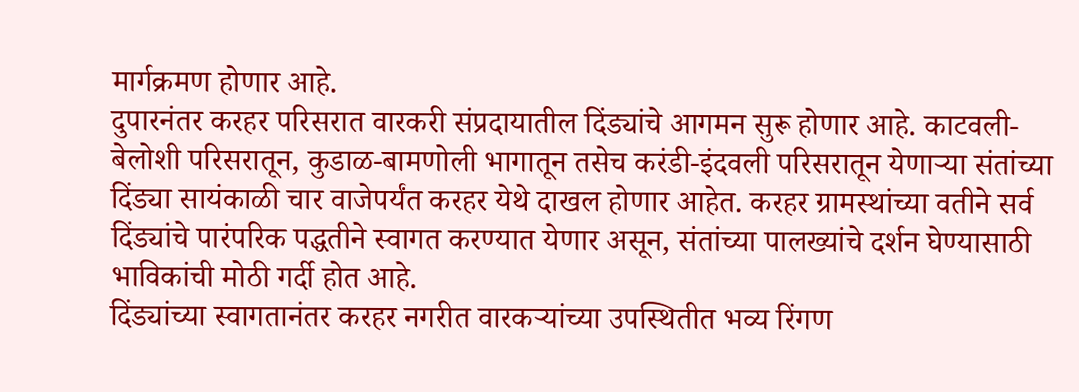मार्गक्रमण होणार आहे.
दुपारनंतर करहर परिसरात वारकरी संप्रदायातील दिंड्यांचे आगमन सुरू होणार आहे. काटवली-बेलोशी परिसरातून, कुडाळ-बामणोली भागातून तसेच करंडी-इंदवली परिसरातून येणाऱ्या संतांच्या दिंड्या सायंकाळी चार वाजेपर्यंत करहर येथे दाखल होणार आहेत. करहर ग्रामस्थांच्या वतीने सर्व दिंड्यांचे पारंपरिक पद्धतीने स्वागत करण्यात येणार असून, संतांच्या पालख्यांचे दर्शन घेण्यासाठी भाविकांची मोठी गर्दी होत आहे.
दिंड्यांच्या स्वागतानंतर करहर नगरीत वारकऱ्यांच्या उपस्थितीत भव्य रिंगण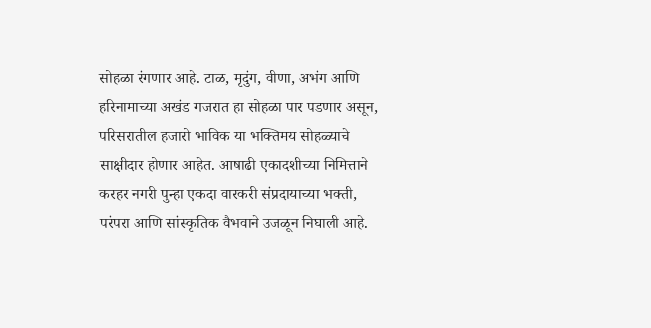सोहळा रंगणार आहे. टाळ, मृदुंग, वीणा, अभंग आणि हरिनामाच्या अखंड गजरात हा सोहळा पार पडणार असून, परिसरातील हजारो भाविक या भक्तिमय सोहळ्याचे साक्षीदार होणार आहेत. आषाढी एकादशीच्या निमित्ताने करहर नगरी पुन्हा एकदा वारकरी संप्रदायाच्या भक्ती, परंपरा आणि सांस्कृतिक वैभवाने उजळून निघाली आहे.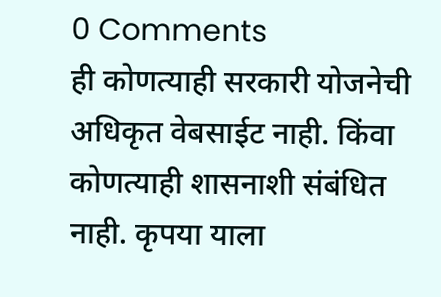0 Comments
ही कोणत्याही सरकारी योजनेची अधिकृत वेबसाईट नाही. किंवा कोणत्याही शासनाशी संबंधित नाही. कृपया याला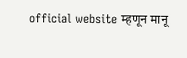official website म्हणून मानू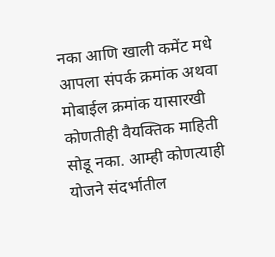नका आणि खाली कमेंट मधे आपला संपर्क क्रमांक अथवा मोबाईल क्रमांक यासारखी कोणतीही वैयक्तिक माहिती सोडू नका. आम्ही कोणत्याही योजने संदर्भातील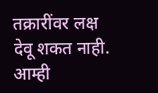तक्रारींवर लक्ष देवू शकत नाही. आम्ही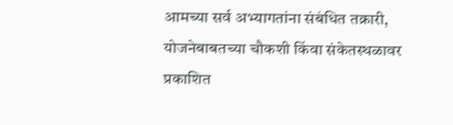आमच्या सर्व अभ्यागतांना संबंधित तक्रारी, योजनेबाबतच्या चौकशी किंवा संकेतस्थळावर प्रकाशित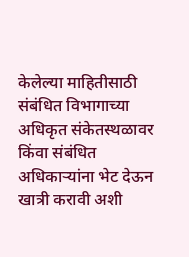केलेल्या माहितीसाठी संबंधित विभागाच्या अधिकृत संकेतस्थळावर किंवा संबंधित अधिकाऱ्यांना भेट देऊन खात्री करावी अशी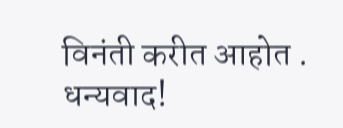विनंती करीत आहोत . धन्यवाद!